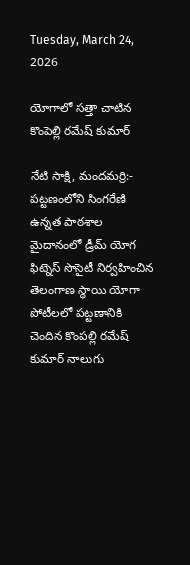Tuesday, March 24, 2026

యోగాలో సత్తా చాటిన కొంపెల్లి రమేష్ కుమార్

నేటి సాక్షి, మందమర్రి:- పట్టణంలోని సింగరేణి ఉన్నత పాఠశాల మైదానంలో డ్రీమ్ యోగ ఫిట్నెస్ సొసైటీ నిర్వహించిన తెలంగాణ స్థాయి యోగా పోటీలలో పట్టణానికి చెందిన కొంపల్లి రమేష్ కుమార్ నాలుగు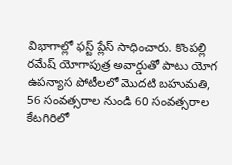విభాగాల్లో ఫస్ట్ ప్లేస్ సాధించారు. కొంపల్లి రమేష్ యోగాపుత్ర అవార్డుతో పాటు యోగ ఉపన్యాస పోటీలలో మొదటి బహుమతి, 56 సంవత్సరాల నుండి 60 సంవత్సరాల కేటగిరిలో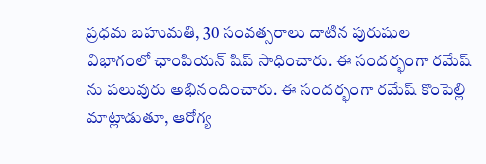ప్రధమ బహుమతి, 30 సంవత్సరాలు దాటిన పురుషుల విభాగంలో ఛాంపియన్ షిప్ సాధించారు. ఈ సందర్భంగా రమేష్ ను పలువురు అభినందించారు. ఈ సందర్భంగా రమేష్ కొంపెల్లి మాట్లాడుతూ, ఆరోగ్య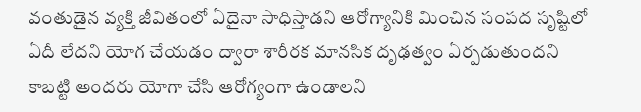వంతుడైన వ్యక్తి జీవితంలో ఏదైనా సాధిస్తాడని ఆరోగ్యానికి మించిన సంపద సృష్టిలో ఏదీ లేదని యోగ చేయడం ద్వారా శారీరక మానసిక దృఢత్వం ఏర్పడుతుందని కాబట్టి అందరు యోగా చేసి ఆరోగ్యంగా ఉండాలని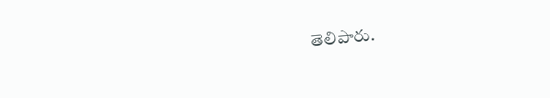తెలిపారు.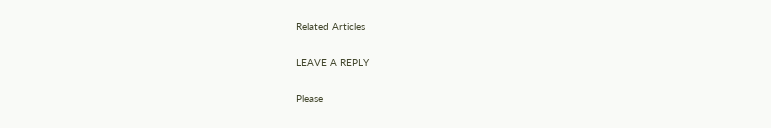Related Articles

LEAVE A REPLY

Please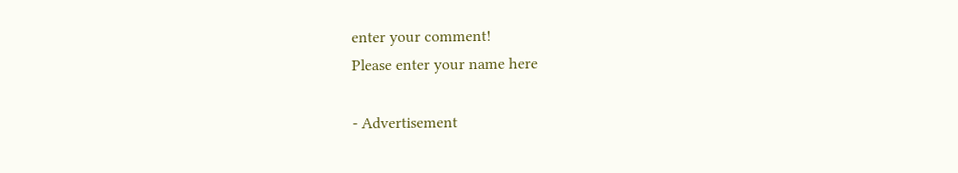enter your comment!
Please enter your name here

- Advertisement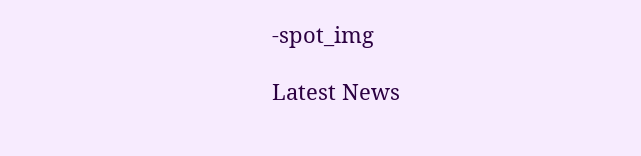-spot_img

Latest News